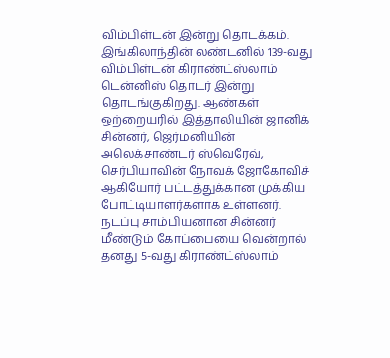விம்பிள்டன் இன்று தொடக்கம்.
இங்கிலாந்தின் லண்டனில் 139-வது விம்பிள்டன் கிராண்ட்ஸ்லாம் டென்னிஸ் தொடர் இன்று தொடங்குகிறது. ஆண்கள் ஒற்றையரில் இத்தாலியின் ஜானிக் சின்னர், ஜெர்மனியின் அலெக்சாண்டர் ஸ்வெரேவ், செர்பியாவின் நோவக் ஜோகோவிச் ஆகியோர் பட்டத்துக்கான முக்கிய போட்டியாளர்களாக உள்ளனர்.
நடப்பு சாம்பியனான சின்னர் மீண்டும் கோப்பையை வென்றால் தனது 5-வது கிராண்ட்ஸ்லாம்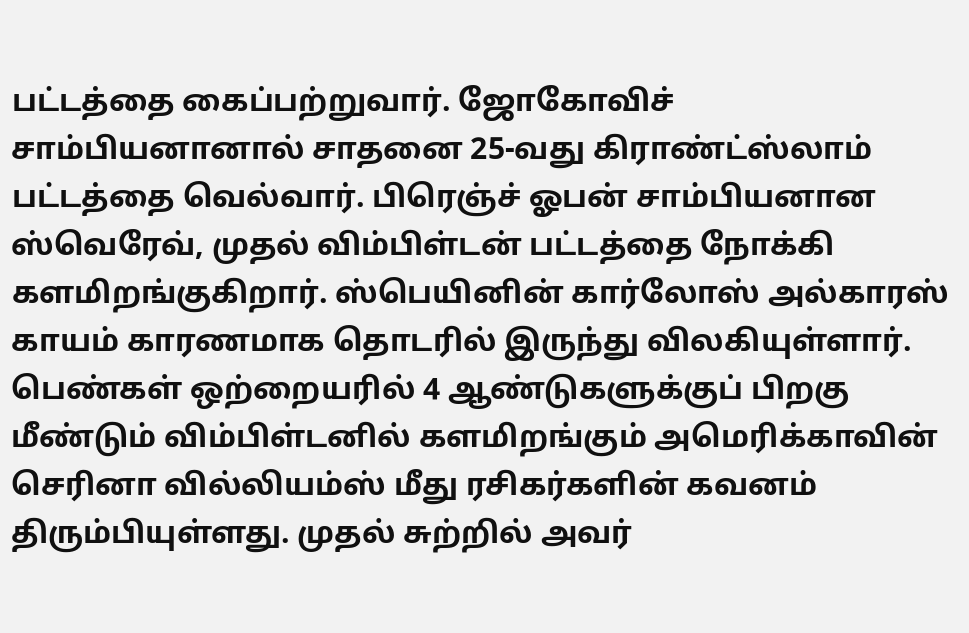பட்டத்தை கைப்பற்றுவார். ஜோகோவிச் சாம்பியனானால் சாதனை 25-வது கிராண்ட்ஸ்லாம் பட்டத்தை வெல்வார். பிரெஞ்ச் ஓபன் சாம்பியனான ஸ்வெரேவ், முதல் விம்பிள்டன் பட்டத்தை நோக்கி களமிறங்குகிறார். ஸ்பெயினின் கார்லோஸ் அல்காரஸ் காயம் காரணமாக தொடரில் இருந்து விலகியுள்ளார்.
பெண்கள் ஒற்றையரில் 4 ஆண்டுகளுக்குப் பிறகு மீண்டும் விம்பிள்டனில் களமிறங்கும் அமெரிக்காவின் செரினா வில்லியம்ஸ் மீது ரசிகர்களின் கவனம் திரும்பியுள்ளது. முதல் சுற்றில் அவர்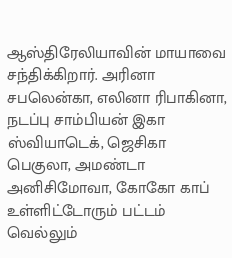ஆஸ்திரேலியாவின் மாயாவை சந்திக்கிறார். அரினா சபலென்கா, எலினா ரிபாகினா, நடப்பு சாம்பியன் இகா ஸ்வியாடெக், ஜெசிகா பெகுலா, அமண்டா அனிசிமோவா, கோகோ காப் உள்ளிட்டோரும் பட்டம் வெல்லும்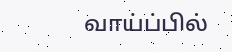வாய்ப்பில்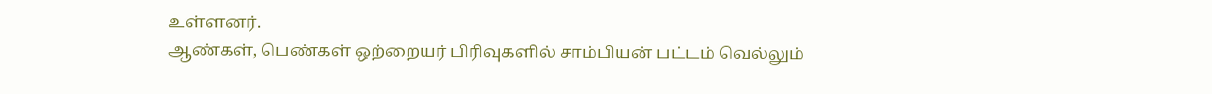உள்ளனர்.
ஆண்கள், பெண்கள் ஒற்றையர் பிரிவுகளில் சாம்பியன் பட்டம் வெல்லும்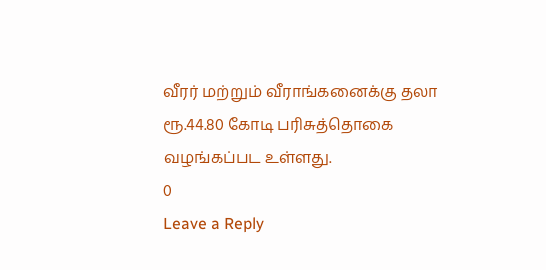வீரர் மற்றும் வீராங்கனைக்கு தலா ரூ.44.80 கோடி பரிசுத்தொகை வழங்கப்பட உள்ளது.
0
Leave a Reply